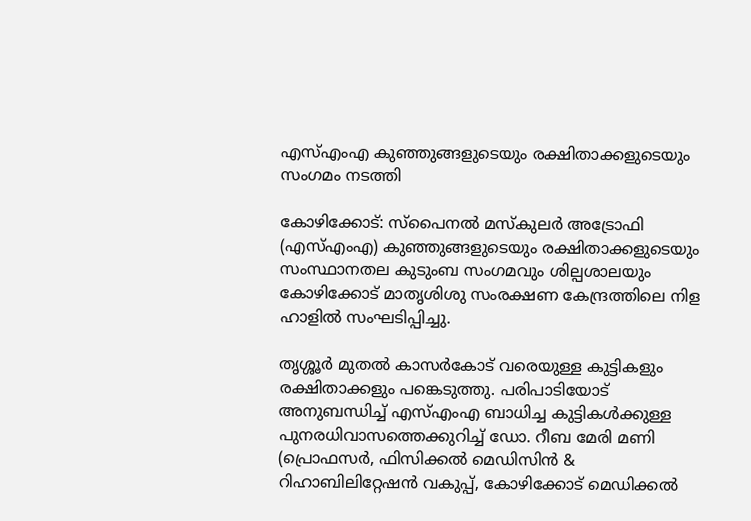എസ്എംഎ കുഞ്ഞുങ്ങളുടെയും രക്ഷിതാക്കളുടെയും സംഗമം നടത്തി

കോഴിക്കോട്: സ്‌പൈനൽ മസ്കുലർ അട്രോഫി (എസ്എംഎ) കുഞ്ഞുങ്ങളുടെയും രക്ഷിതാക്കളുടെയും സംസ്ഥാനതല കുടുംബ സംഗമവും ശില്പശാലയും കോഴിക്കോട് മാതൃശിശു സംരക്ഷണ കേന്ദ്രത്തിലെ നിള ഹാളിൽ സംഘടിപ്പിച്ചു.

തൃശ്ശൂർ മുതൽ കാസർകോട് വരെയുള്ള കുട്ടികളും രക്ഷിതാക്കളും പങ്കെടുത്തു. പരിപാടിയോട് അനുബന്ധിച്ച് എസ്എംഎ ബാധിച്ച കുട്ടികൾക്കുള്ള പുനരധിവാസത്തെക്കുറിച്ച് ഡോ. റീബ മേരി മണി (പ്രൊഫസർ, ഫിസിക്കൽ മെഡിസിൻ & റിഹാബിലിറ്റേഷൻ വകുപ്പ്, കോഴിക്കോട് മെഡിക്കൽ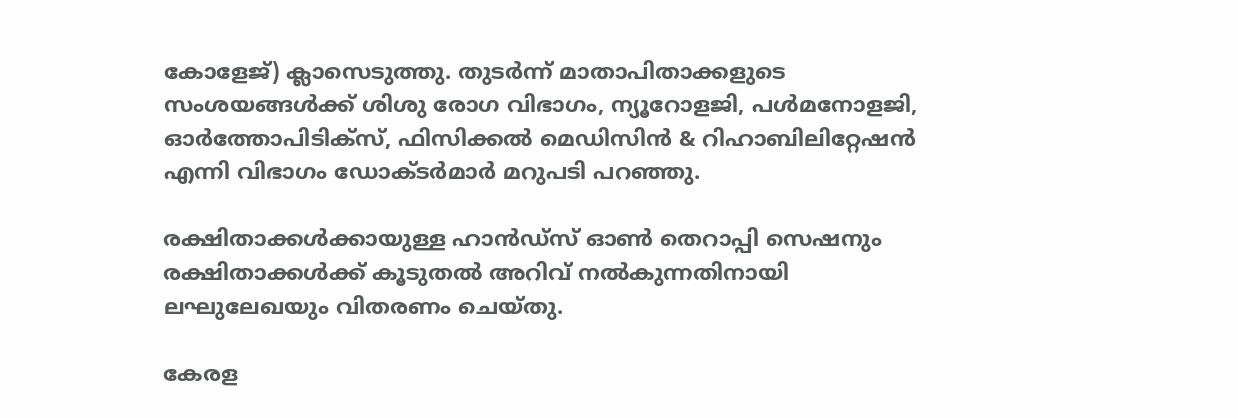കോളേജ്) ക്ലാസെടുത്തു. തുടർന്ന് മാതാപിതാക്കളുടെ സംശയങ്ങൾക്ക് ശിശു രോഗ വിഭാഗം, ന്യൂറോളജി, പൾമനോളജി, ഓർത്തോപിടിക്സ്, ഫിസിക്കൽ മെഡിസിൻ & റിഹാബിലിറ്റേഷൻ എന്നി വിഭാഗം ഡോക്ടർമാർ മറുപടി പറഞ്ഞു.

രക്ഷിതാക്കൾക്കായുള്ള ഹാൻഡ്സ് ഓൺ തെറാപ്പി സെഷനും രക്ഷിതാക്കൾക്ക് കൂടുതൽ അറിവ് നൽകുന്നതിനായി ലഘുലേഖയും വിതരണം ചെയ്തു.

കേരള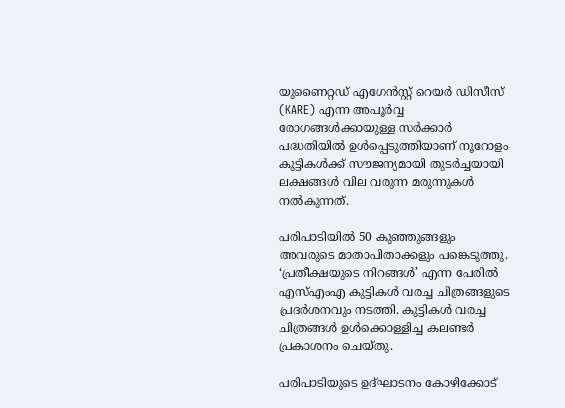യുണൈറ്റഡ് എഗേൻസ്റ്റ് റെയർ ഡിസീസ് (KARE) എന്ന അപൂർവ്വ രോഗങ്ങൾക്കായുള്ള സർക്കാർ പദ്ധതിയിൽ ഉൾപ്പെടുത്തിയാണ് നൂറോളം കുട്ടികൾക്ക് സൗജന്യമായി തുടർച്ചയായി ലക്ഷങ്ങൾ വില വരുന്ന മരുന്നുകൾ നൽകുന്നത്.

പരിപാടിയിൽ 50 കുഞ്ഞുങ്ങളും അവരുടെ മാതാപിതാക്കളും പങ്കെടുത്തു. ‘പ്രതീക്ഷയുടെ നിറങ്ങൾ’ എന്ന പേരിൽ എസ്എംഎ കുട്ടികൾ വരച്ച ചിത്രങ്ങളുടെ പ്രദർശനവും നടത്തി. കുട്ടികൾ വരച്ച ചിത്രങ്ങൾ ഉൾക്കൊള്ളിച്ച കലണ്ടർ പ്രകാശനം ചെയ്തു.

പരിപാടിയുടെ ഉദ്ഘാടനം കോഴിക്കോട്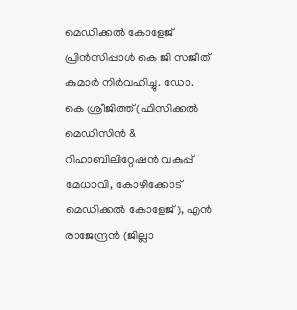മെഡിക്കൽ കോളേജ് പ്രിൻസിപ്പാൾ കെ ജി സജീത് കുമാർ നിർവഹിച്ചു. ഡോ. കെ ശ്രീജിത്ത് (ഫിസിക്കൽ മെഡിസിൻ & റിഹാബിലിറ്റേഷൻ വകുപ്പ് മേധാവി, കോഴിക്കോട് മെഡിക്കൽ കോളേജ്), എൻ രാജേന്ദ്രൻ (ജില്ലാ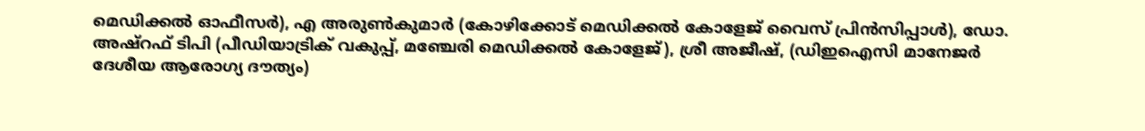മെഡിക്കൽ ഓഫീസർ), എ അരുൺകുമാർ (കോഴിക്കോട് മെഡിക്കൽ കോളേജ് വൈസ് പ്രിൻസിപ്പാൾ), ഡോ. അഷ്റഫ് ടിപി (പീഡിയാട്രിക് വകുപ്പ്, മഞ്ചേരി മെഡിക്കൽ കോളേജ്), ശ്രീ അജീഷ്, (ഡിഇഐസി മാനേജർ ദേശീയ ആരോഗ്യ ദൗത്യം)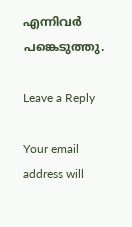എന്നിവർ പങ്കെടുത്തു.

Leave a Reply

Your email address will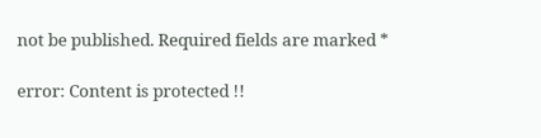not be published. Required fields are marked *

error: Content is protected !!